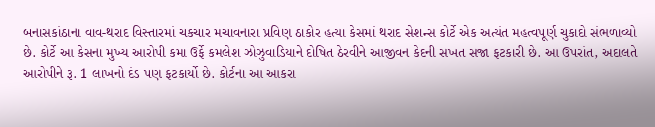બનાસકાંઠાના વાવ-થરાદ વિસ્તારમાં ચકચાર મચાવનારા પ્રવિણ ઠાકોર હત્યા કેસમાં થરાદ સેશન્સ કોર્ટે એક અત્યંત મહત્વપૂર્ણ ચુકાદો સંભળાવ્યો છે. કોર્ટે આ કેસના મુખ્ય આરોપી કમા ઉર્ફે કમલેશ ઝોઝુવાડિયાને દોષિત ઠેરવીને આજીવન કેદની સખત સજા ફટકારી છે. આ ઉપરાંત, અદાલતે આરોપીને રૂ. 1 લાખનો દંડ પણ ફટકાર્યો છે. કોર્ટના આ આકરા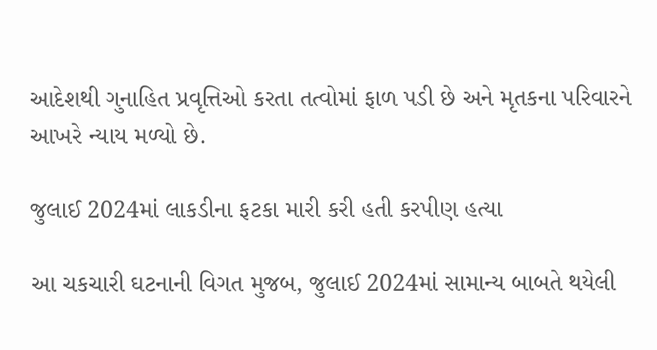આદેશથી ગુનાહિત પ્રવૃત્તિઓ કરતા તત્વોમાં ફાળ પડી છે અને મૃતકના પરિવારને આખરે ન્યાય મળ્યો છે.

જુલાઈ 2024માં લાકડીના ફટકા મારી કરી હતી કરપીણ હત્યા

આ ચકચારી ઘટનાની વિગત મુજબ, જુલાઈ 2024માં સામાન્ય બાબતે થયેલી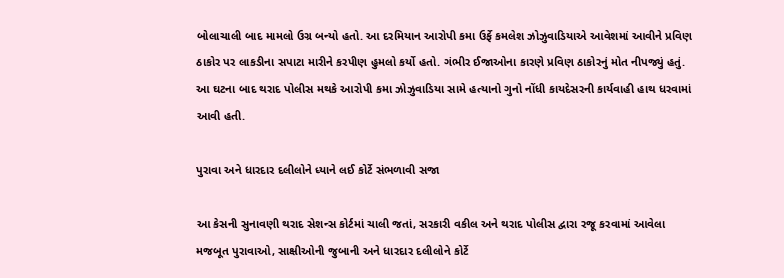બોલાચાલી બાદ મામલો ઉગ્ર બન્યો હતો. આ દરમિયાન આરોપી કમા ઉર્ફે કમલેશ ઝોઝુવાડિયાએ આવેશમાં આવીને પ્રવિણ ઠાકોર પર લાકડીના સપાટા મારીને કરપીણ હુમલો કર્યો હતો. ગંભીર ઈજાઓના કારણે પ્રવિણ ઠાકોરનું મોત નીપજ્યું હતું. આ ઘટના બાદ થરાદ પોલીસ મથકે આરોપી કમા ઝોઝુવાડિયા સામે હત્યાનો ગુનો નોંધી કાયદેસરની કાર્યવાહી હાથ ધરવામાં આવી હતી.

પુરાવા અને ધારદાર દલીલોને ધ્યાને લઈ કોર્ટે સંભળાવી સજા

આ કેસની સુનાવણી થરાદ સેશન્સ કોર્ટમાં ચાલી જતાં, સરકારી વકીલ અને થરાદ પોલીસ દ્વારા રજૂ કરવામાં આવેલા મજબૂત પુરાવાઓ, સાક્ષીઓની જુબાની અને ધારદાર દલીલોને કોર્ટે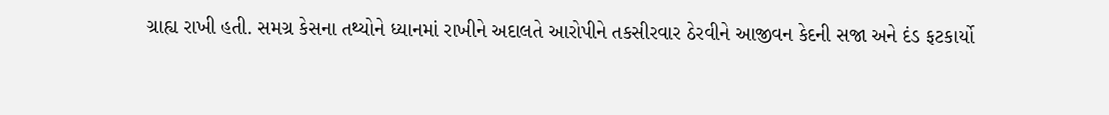ગ્રાહ્ય રાખી હતી. સમગ્ર કેસના તથ્યોને ધ્યાનમાં રાખીને અદાલતે આરોપીને તકસીરવાર ઠેરવીને આજીવન કેદની સજા અને દંડ ફટકાર્યો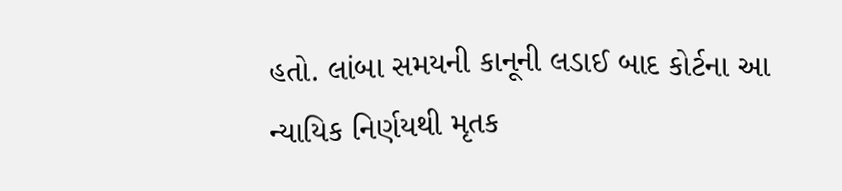હતો. લાંબા સમયની કાનૂની લડાઈ બાદ કોર્ટના આ ન્યાયિક નિર્ણયથી મૃતક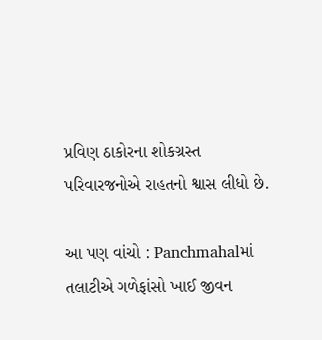પ્રવિણ ઠાકોરના શોકગ્રસ્ત પરિવારજનોએ રાહતનો શ્વાસ લીધો છે.

આ પણ વાંચો : Panchmahalમાં તલાટીએ ગળેફાંસો ખાઈ જીવન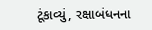ટૂંકાવ્યું, રક્ષાબંધનના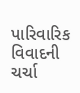પારિવારિક વિવાદની ચર્ચા